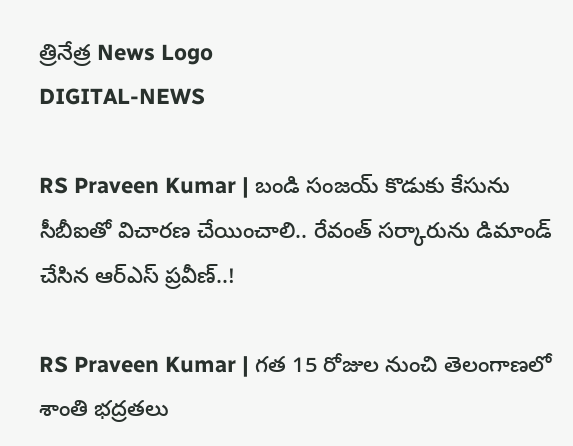త్రినేత్ర News Logo
DIGITAL-NEWS

RS Praveen Kumar | బండి సంజ‌య్ కొడుకు కేసును సీబీఐతో విచార‌ణ చేయించాలి.. రేవంత్ స‌ర్కారును డిమాండ్ చేసిన ఆర్ఎస్ ప్ర‌వీణ్‌..!

RS Praveen Kumar | గత 15 రోజుల నుంచి తెలంగాణలో శాంతి భద్రతలు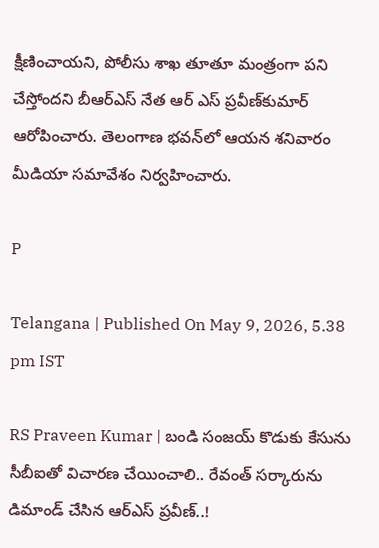క్షీణించాయని, పోలీసు శాఖ తూతూ మంత్రంగా పని చేస్తోందని బీఆర్ఎస్ నేత ఆర్ ఎస్ ప్ర‌వీణ్‌కుమార్ ఆరోపించారు. తెలంగాణ భ‌వ‌న్‌లో ఆయ‌న శ‌నివారం మీడియా స‌మావేశం నిర్వ‌హించారు.

P

Telangana | Published On May 9, 2026, 5.38 pm IST

RS Praveen Kumar | బండి సంజ‌య్ కొడుకు కేసును సీబీఐతో విచార‌ణ చేయించాలి.. రేవంత్ స‌ర్కారును డిమాండ్ చేసిన ఆర్ఎస్ ప్ర‌వీణ్‌..!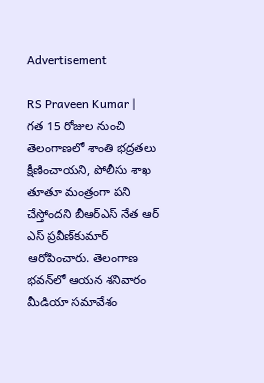Advertisement

RS Praveen Kumar | గత 15 రోజుల నుంచి తెలంగాణలో శాంతి భద్రతలు క్షీణించాయని, పోలీసు శాఖ తూతూ మంత్రంగా పని చేస్తోందని బీఆర్ఎస్ నేత ఆర్ ఎస్ ప్ర‌వీణ్‌కుమార్ ఆరోపించారు. తెలంగాణ భ‌వ‌న్‌లో ఆయ‌న శ‌నివారం మీడియా స‌మావేశం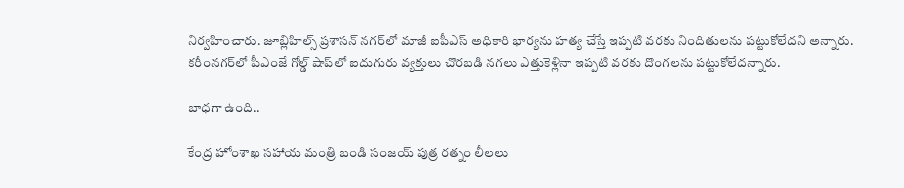నిర్వ‌హించారు. జూబ్లిహిల్స్ ప్రశాసన్ నగర్‌లో మాజీ ఐపీఎస్ అధికారి భార్యను హత్య చేస్తే ఇప్పటి వరకు నిందితులను పట్టుకోలేదని అన్నారు. కరీంనగర్‌లో పీఎంజే గోల్డ్ షాప్‌లో ఐదుగురు వ్యక్తులు చొరబడి నగలు ఎత్తుకెళ్లినా ఇప్పటి వరకు దొంగలను పట్టుకోలేదన్నారు.

బాధ‌గా ఉంది..

కేంద్ర హోంశాఖ సహాయ మంత్రి బండి సంజయ్ పుత్ర రత్నం లీలలు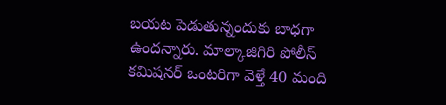బయట పెడుతున్నందుకు బాధగా ఉంద‌న్నారు. మాల్కాజిగిరి పోలీస్ కమిషనర్ ఒంటరిగా వెళ్తే 40 మంది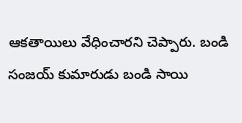ఆకతాయిలు వేధించారని చెప్పారు. బండి సంజయ్ కుమారుడు బండి సాయి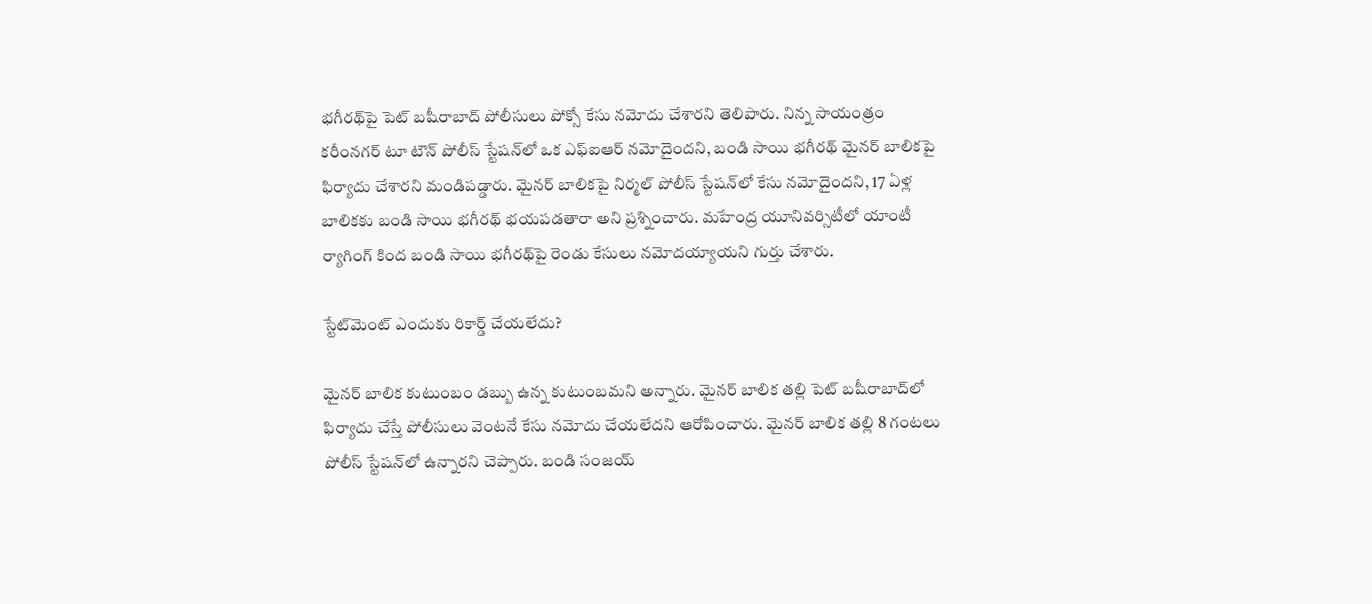భగీరథ్‌పై పెట్ బషీరాబాద్ పోలీసులు పోక్సో కేసు నమోదు చేశారని తెలిపారు. నిన్న సాయంత్రం కరీంనగర్ టూ టౌన్ పోలీస్ స్టేషన్‌లో ఒక ఎఫ్‌ఐఆర్ న‌మోదైంద‌ని, బండి సాయి భగీరథ్ మైనర్ బాలికపై ఫిర్యాదు చేశారని మండిప‌డ్డారు. మైనర్ బాలికపై నిర్మల్ పోలీస్ స్టేషన్‌లో కేసు నమోదైంద‌ని, 17 ఏళ్ల బాలికకు బండి సాయి భగీరథ్ భయపడతారా అని ప్రశ్నించారు. మహేంద్ర యూనివర్సిటీలో యాంటీ ర్యాగింగ్ కింద బండి సాయి భగీరథ్‌పై రెండు కేసులు నమోదయ్యాయని గుర్తు చేశారు.

స్టేట్‌మెంట్ ఎందుకు రికార్డ్ చేయ‌లేదు?

మైనర్ బాలిక కుటుంబం డబ్బు ఉన్న కుటుంబమని అన్నారు. మైనర్ బాలిక తల్లి పెట్ బషీరాబాద్‌లో ఫిర్యాదు చేస్తే పోలీసులు వెంటనే కేసు నమోదు చేయలేదని ఆరోపించారు. మైనర్ బాలిక తల్లి 8 గంటలు పోలీస్ స్టేషన్‌లో ఉన్నారని చెప్పారు. బండి సంజయ్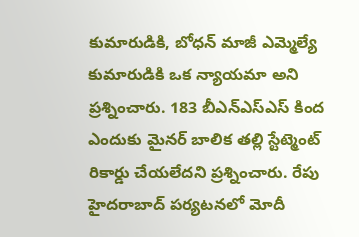కుమారుడికి, బోధన్ మాజీ ఎమ్మెల్యే కుమారుడికి ఒక న్యాయమా అని ప్రశ్నించారు. 183 బీఎన్ఎస్ఎస్ కింద ఎందుకు మైనర్ బాలిక తల్లి స్టేట్మెంట్ రికార్డు చేయలేదని ప్రశ్నించారు. రేపు హైదరాబాద్ పర్యటనలో మోదీ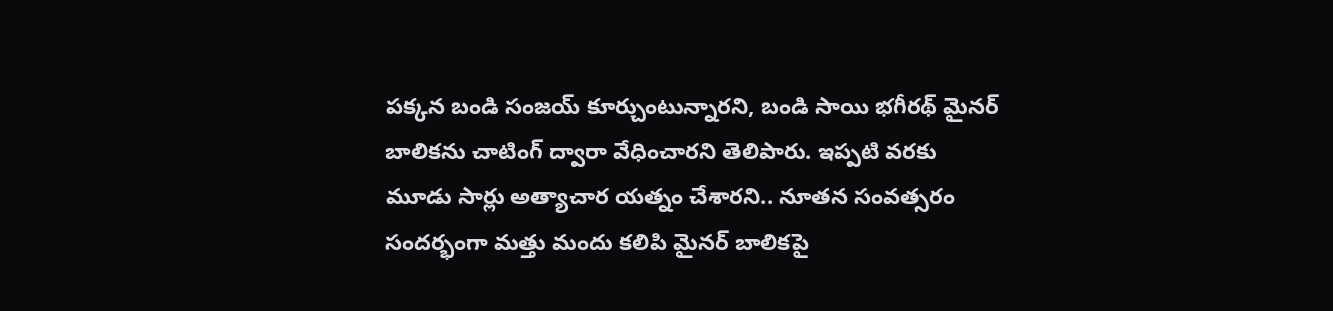పక్కన బండి సంజయ్ కూర్చుంటున్నారని, బండి సాయి భగీరథ్ మైనర్ బాలికను చాటింగ్ ద్వారా వేధించారని తెలిపారు. ఇప్పటి వరకు మూడు సార్లు అత్యాచార యత్నం చేశారని.. నూతన సంవత్సరం సందర్భంగా మత్తు మందు కలిపి మైనర్ బాలికపై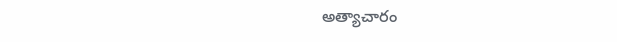అత్యాచారం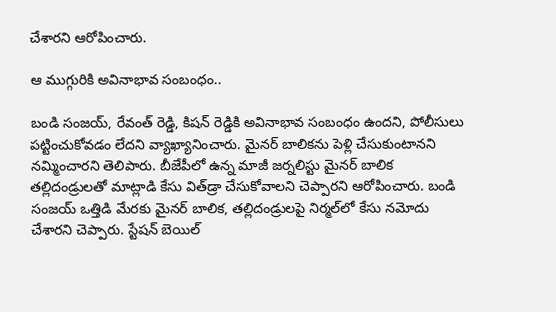చేశార‌ని ఆరోపించారు.

ఆ ముగ్గురికి అవినాభావ సంబంధం..

బండి సంజయ్, రేవంత్ రెడ్డి, కిషన్ రెడ్డికి అవినాభావ సంబంధం ఉందని, పోలీసులు పట్టించుకోవడం లేదని వ్యాఖ్యానించారు. మైనర్ బాలికను పెళ్లి చేసుకుంటానని నమ్మించారని తెలిపారు. బీజేపీలో ఉన్న మాజీ జర్నలిస్టు మైనర్ బాలిక తల్లిదండ్రులతో మాట్లాడి కేసు విత్‌డ్రా చేసుకోవాలని చెప్పారని ఆరోపించారు. బండి సంజయ్ ఒత్తిడి మేరకు మైనర్ బాలిక, తల్లిదండ్రులపై నిర్మల్‌లో కేసు నమోదు చేశారని చెప్పారు. స్టేషన్ బెయిల్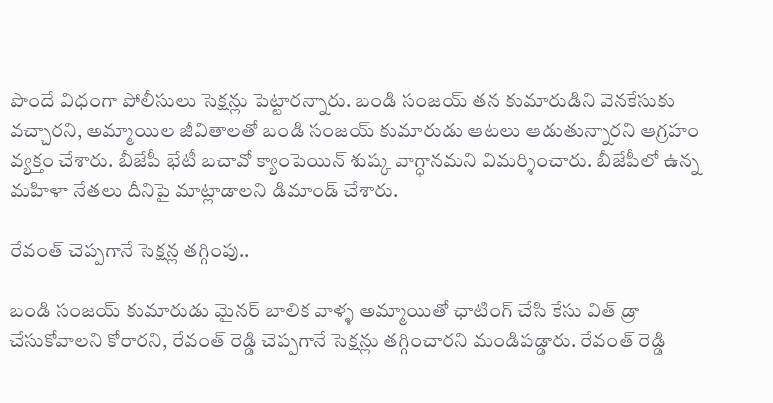పొందే విధంగా పోలీసులు సెక్షన్లు పెట్టారన్నారు. బండి సంజయ్ తన కుమారుడిని వెనకేసుకు వచ్చారని, అమ్మాయిల జీవితాలతో బండి సంజయ్ కుమారుడు ఆటలు ఆడుతున్నారని ఆగ్ర‌హం వ్య‌క్తం చేశారు. బీజేపీ భేటీ బచావో క్యాంపెయిన్ శుష్క వాగ్ధానమని విమ‌ర్శించారు. బీజేపీలో ఉన్న మహిళా నేతలు దీనిపై మాట్లాడాలని డిమాండ్ చేశారు.

రేవంత్ చెప్ప‌గానే సెక్ష‌న్ల త‌గ్గింపు..

బండి సంజయ్ కుమారుడు మైనర్ బాలిక వాళ్ళ అమ్మాయితో ఛాటింగ్ చేసి కేసు విత్ డ్రా చేసుకోవాలని కోరార‌ని, రేవంత్ రెడ్డి చెప్పగానే సెక్షన్లు తగ్గించార‌ని మండిప‌డ్డారు. రేవంత్ రెడ్డి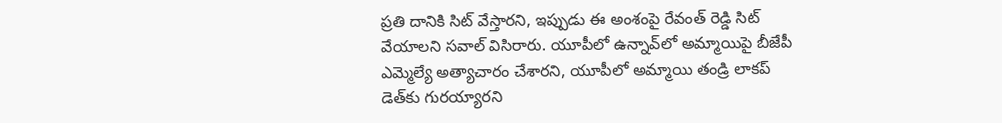ప్రతి దానికి సిట్ వేస్తార‌ని, ఇప్పుడు ఈ అంశంపై రేవంత్ రెడ్డి సిట్ వేయాల‌ని స‌వాల్ విసిరారు. యూపీలో ఉన్నావ్‌లో అమ్మాయిపై బీజేపీ ఎమ్మెల్యే అత్యాచారం చేశార‌ని, యూపీలో అమ్మాయి తండ్రి లాకప్ డెత్‌కు గుర‌య్యార‌ని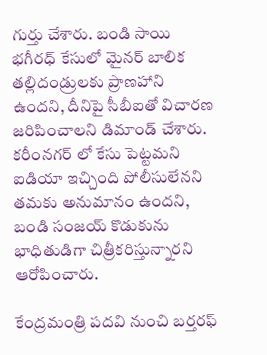గుర్తు చేశారు. బండి సాయి భగీరధ్ కేసులో మైనర్ బాలిక తల్లిదండ్రులకు ప్రాణహాని ఉంద‌ని, దీనిపై సీబీఐతో విచార‌ణ జ‌రిపించాల‌ని డిమాండ్ చేశారు. కరీంనగర్ లో కేసు పెట్టమని ఐడియా ఇచ్చింది పోలీసులేన‌ని త‌మ‌కు అనుమానం ఉంద‌ని, బండి సంజయ్ కొడుకును భాధితుడిగా చిత్రీక‌రిస్తున్నార‌ని ఆరోపించారు.

కేంద్ర‌మంత్రి ప‌ద‌వి నుంచి బ‌ర్త‌ర‌ఫ్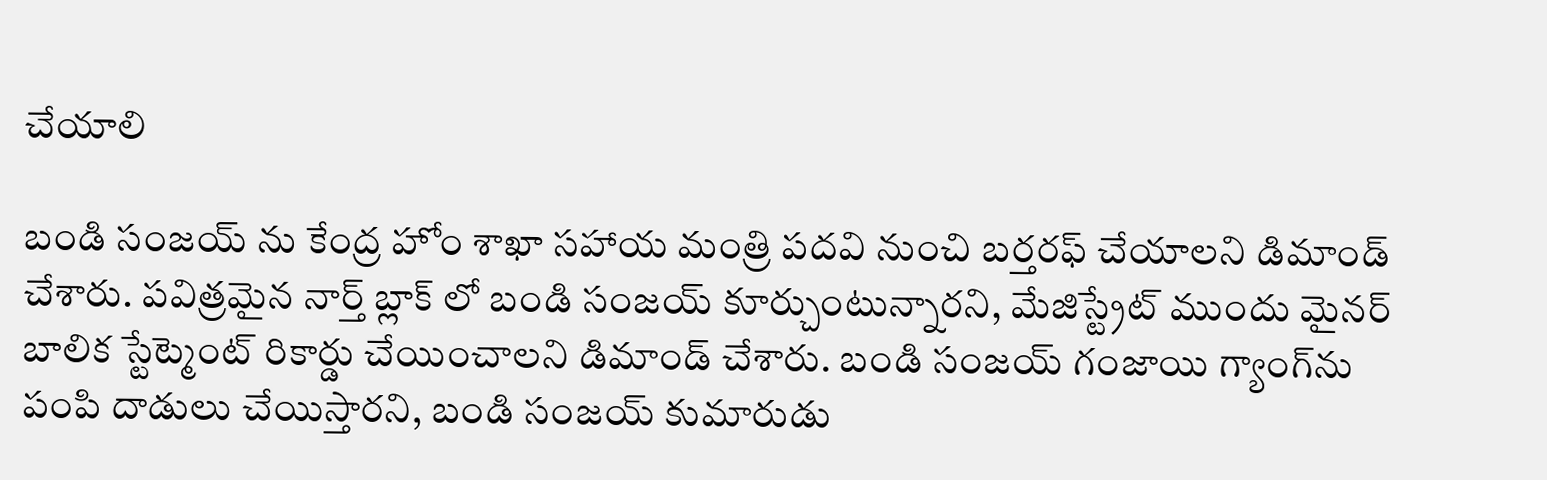చేయాలి

బండి సంజయ్ ను కేంద్ర హోం శాఖా సహాయ మంత్రి పదవి నుంచి బర్తరఫ్ చేయాల‌ని డిమాండ్ చేశారు. పవిత్రమైన నార్త్ బ్లాక్ లో బండి సంజయ్ కూర్చుంటున్నార‌ని, మేజిస్ట్రేట్ ముందు మైనర్ బాలిక స్టేట్మెంట్ రికార్డు చేయించాల‌ని డిమాండ్ చేశారు. బండి సంజయ్ గంజాయి గ్యాంగ్‌ను పంపి దాడులు చేయిస్తార‌ని, బండి సంజయ్ కుమారుడు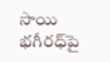సాయి భగీరధ్‌పై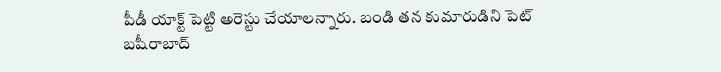పీడీ యాక్ట్ పెట్టి అరెస్టు చేయాల‌న్నారు. బండి తన కుమారుడిని పెట్ బషీరాబాద్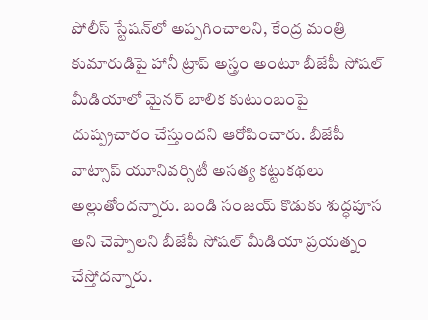పోలీస్ స్టేషన్‌లో అప్ప‌గించాల‌ని, కేంద్ర మంత్రి కుమారుడిపై హానీ ట్రాప్ అస్త్రం అంటూ బీజేపీ సోషల్ మీడియాలో మైనర్ బాలిక కుటుంబంపై దుష్ప్రచారం చేస్తుంద‌ని ఆరోపించారు. బీజేపీ వాట్సాప్ యూనివర్సిటీ అసత్య కట్టుకథలు అల్లుతోంద‌న్నారు. బండి సంజయ్ కొడుకు శుద్ధపూస అని చెప్పాలని బీజేపీ సోషల్ మీడియా ప్రయత్నం చేస్తోద‌న్నారు.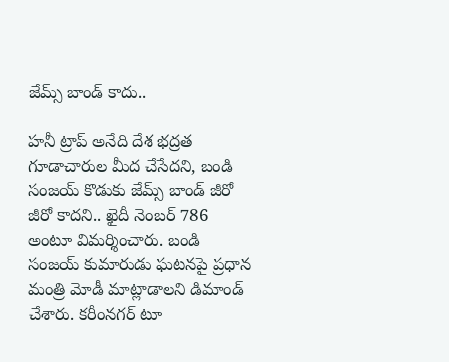జేమ్స్ బాండ్ కాదు..

హనీ ట్రాప్ అనేది దేశ భద్రత గూడాచారుల మీద చేసేదని, బండి సంజయ్ కొడుకు జేమ్స్ బాండ్ జీరో జీరో కాద‌ని.. ఖైదీ నెంబర్ 786 అంటూ విమ‌ర్శించారు. బండి సంజయ్ కుమారుడు ఘటనపై ప్రధాన మంత్రి మోడీ మాట్లాడాల‌ని డిమాండ్ చేశారు. కరీంనగర్ టూ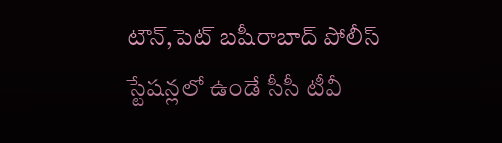టౌన్,పెట్ బషీరాబాద్ పోలీస్ స్టేషన్లలో ఉండే సీసీ టీవీ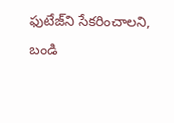ఫుటేజ్‌ని సేకరించాల‌ని, బండి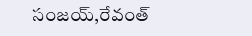సంజయ్,రేవంత్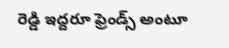రెడ్డి ఇద్దరూ ఫ్రెండ్స్ అంటూ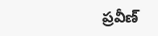ప్ర‌వీణ్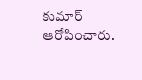కుమార్ ఆరోపించారు.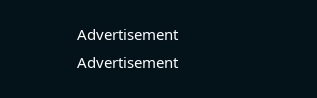Advertisement
Advertisement